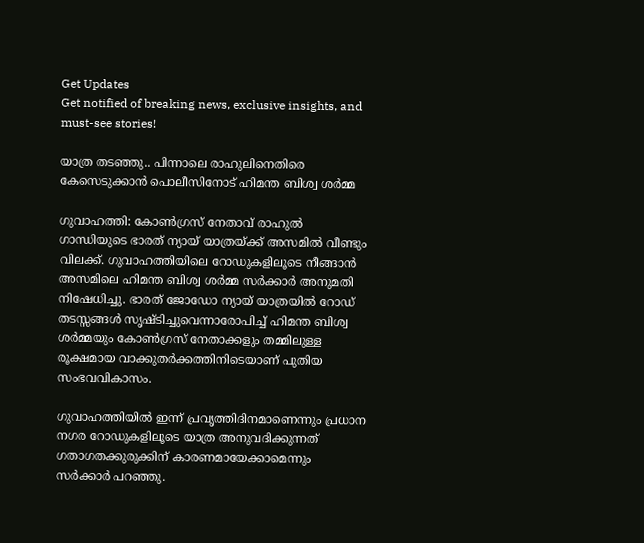Get Updates
Get notified of breaking news, exclusive insights, and must-see stories!

യാത്ര തടഞ്ഞു.. പിന്നാലെ രാഹുലിനെതിരെ കേസെടുക്കാന്‍ പൊലീസിനോട് ഹിമന്ത ബിശ്വ ശര്‍മ്മ

ഗുവാഹത്തി: കോണ്‍ഗ്രസ് നേതാവ് രാഹുല്‍ ഗാന്ധിയുടെ ഭാരത് ന്യായ് യാത്രയ്ക്ക് അസമില്‍ വീണ്ടും വിലക്ക്. ഗുവാഹത്തിയിലെ റോഡുകളിലൂടെ നീങ്ങാന്‍ അസമിലെ ഹിമന്ത ബിശ്വ ശര്‍മ്മ സര്‍ക്കാര്‍ അനുമതി നിഷേധിച്ചു. ഭാരത് ജോഡോ ന്യായ് യാത്രയില്‍ റോഡ് തടസ്സങ്ങള്‍ സൃഷ്ടിച്ചുവെന്നാരോപിച്ച് ഹിമന്ത ബിശ്വ ശര്‍മ്മയും കോണ്‍ഗ്രസ് നേതാക്കളും തമ്മിലുള്ള രൂക്ഷമായ വാക്കുതര്‍ക്കത്തിനിടെയാണ് പുതിയ സംഭവവികാസം.

ഗുവാഹത്തിയില്‍ ഇന്ന് പ്രവൃത്തിദിനമാണെന്നും പ്രധാന നഗര റോഡുകളിലൂടെ യാത്ര അനുവദിക്കുന്നത് ഗതാഗതക്കുരുക്കിന് കാരണമായേക്കാമെന്നും സര്‍ക്കാര്‍ പറഞ്ഞു.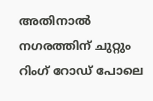അതിനാല്‍ നഗരത്തിന് ചുറ്റും റിംഗ് റോഡ് പോലെ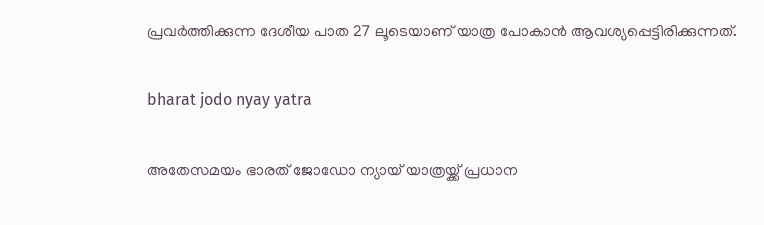പ്രവര്‍ത്തിക്കുന്ന ദേശീയ പാത 27 ലൂടെയാണ് യാത്ര പോകാന്‍ ആവശ്യപ്പെട്ടിരിക്കുന്നത്.

bharat jodo nyay yatra

അതേസമയം ഭാരത് ജോഡോ ന്യായ് യാത്രയ്ക്ക് പ്രധാന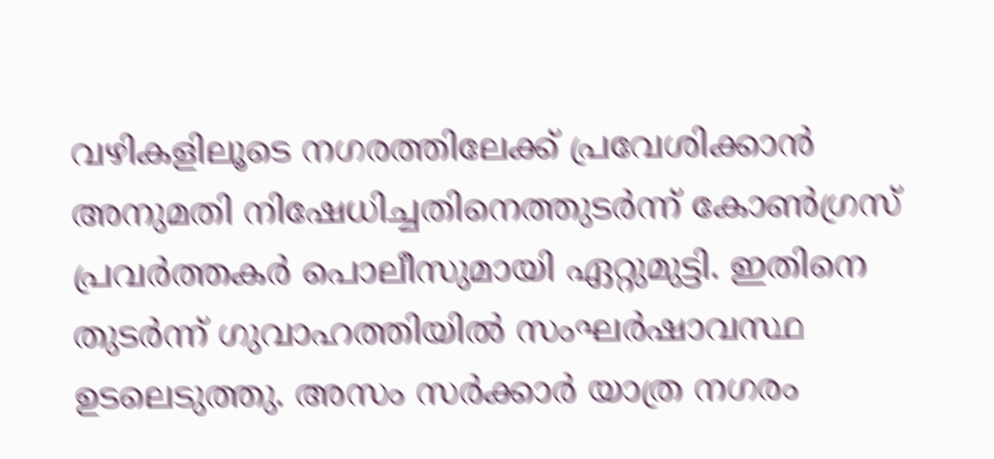വഴികളിലൂടെ നഗരത്തിലേക്ക് പ്രവേശിക്കാന്‍ അനുമതി നിഷേധിച്ചതിനെത്തുടര്‍ന്ന് കോണ്‍ഗ്രസ് പ്രവര്‍ത്തകര്‍ പൊലീസുമായി ഏറ്റുമുട്ടി. ഇതിനെ തുടര്‍ന്ന് ഗുവാഹത്തിയില്‍ സംഘര്‍ഷാവസ്ഥ ഉടലെടുത്തു. അസം സര്‍ക്കാര്‍ യാത്ര നഗരം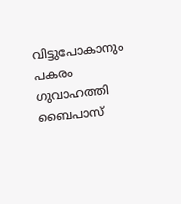വിട്ടുപോകാനും പകരം ഗുവാഹത്തി ബൈപാസ്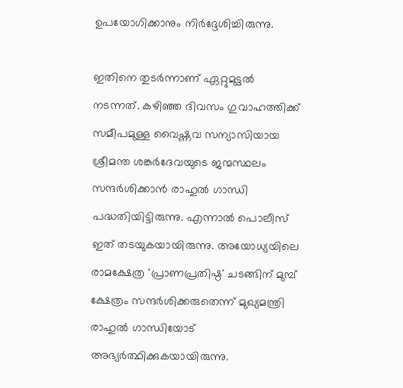ഉപയോഗിക്കാനും നിര്‍ദ്ദേശിച്ചിരുന്നു.

ഇതിനെ തുടര്‍ന്നാണ് ഏറ്റുമുട്ടല്‍ നടന്നത്. കഴിഞ്ഞ ദിവസം ഗുവാഹത്തിക്ക് സമീപമുള്ള വൈഷ്ണവ സന്യാസിയായ ശ്രീമന്ത ശങ്കര്‍ദേവയുടെ ജന്മസ്ഥലം സന്ദര്‍ശിക്കാന്‍ രാഹുല്‍ ഗാന്ധി പദ്ധതിയിട്ടിരുന്നു. എന്നാല്‍ പൊലീസ് ഇത് തടയുകയായിരുന്നു. അയോധ്യയിലെ രാമക്ഷേത്ര 'പ്രാണപ്രതിഷ്ഠ' ചടങ്ങിന് മുമ്പ് ക്ഷേത്രം സന്ദര്‍ശിക്കരുതെന്ന് മുഖ്യമന്ത്രി രാഹുല്‍ ഗാന്ധിയോട് അഭ്യര്‍ത്ഥിക്കുകയായിരുന്നു.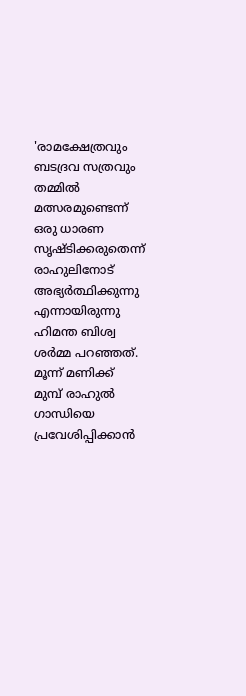'രാമക്ഷേത്രവും ബടദ്രവ സത്രവും തമ്മില്‍ മത്സരമുണ്ടെന്ന് ഒരു ധാരണ സൃഷ്ടിക്കരുതെന്ന് രാഹുലിനോട് അഭ്യര്‍ത്ഥിക്കുന്നു എന്നായിരുന്നു ഹിമന്ത ബിശ്വ ശര്‍മ്മ പറഞ്ഞത്. മൂന്ന് മണിക്ക് മുമ്പ് രാഹുല്‍ ഗാന്ധിയെ പ്രവേശിപ്പിക്കാന്‍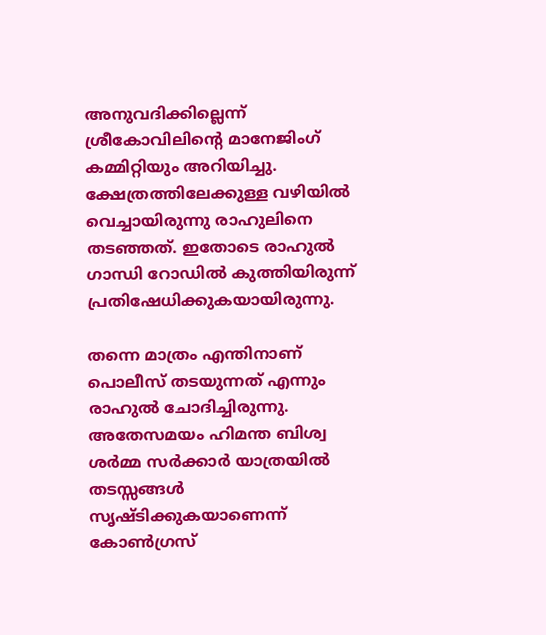അനുവദിക്കില്ലെന്ന് ശ്രീകോവിലിന്റെ മാനേജിംഗ് കമ്മിറ്റിയും അറിയിച്ചു. ക്ഷേത്രത്തിലേക്കുള്ള വഴിയില്‍ വെച്ചായിരുന്നു രാഹുലിനെ തടഞ്ഞത്. ഇതോടെ രാഹുല്‍ ഗാന്ധി റോഡില്‍ കുത്തിയിരുന്ന് പ്രതിഷേധിക്കുകയായിരുന്നു.

തന്നെ മാത്രം എന്തിനാണ് പൊലീസ് തടയുന്നത് എന്നും രാഹുല്‍ ചോദിച്ചിരുന്നു. അതേസമയം ഹിമന്ത ബിശ്വ ശര്‍മ്മ സര്‍ക്കാര്‍ യാത്രയില്‍ തടസ്സങ്ങള്‍ സൃഷ്ടിക്കുകയാണെന്ന് കോണ്‍ഗ്രസ്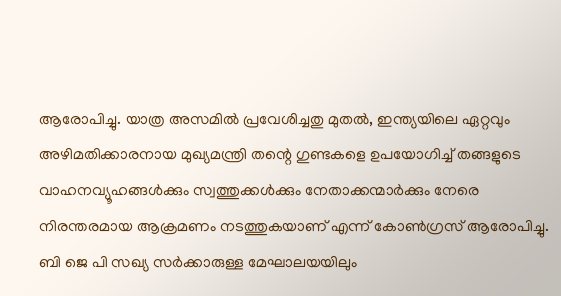ആരോപിച്ചു. യാത്ര അസമില്‍ പ്രവേശിച്ചതു മുതല്‍, ഇന്ത്യയിലെ ഏറ്റവും അഴിമതിക്കാരനായ മുഖ്യമന്ത്രി തന്റെ ഗുണ്ടകളെ ഉപയോഗിച്ച് തങ്ങളുടെ വാഹനവ്യൂഹങ്ങള്‍ക്കും സ്വത്തുക്കള്‍ക്കും നേതാക്കന്മാര്‍ക്കും നേരെ നിരന്തരമായ ആക്രമണം നടത്തുകയാണ് എന്ന് കോണ്‍ഗ്രസ് ആരോപിച്ചു. ബി ജെ പി സഖ്യ സര്‍ക്കാരുള്ള മേഘാലയയിലും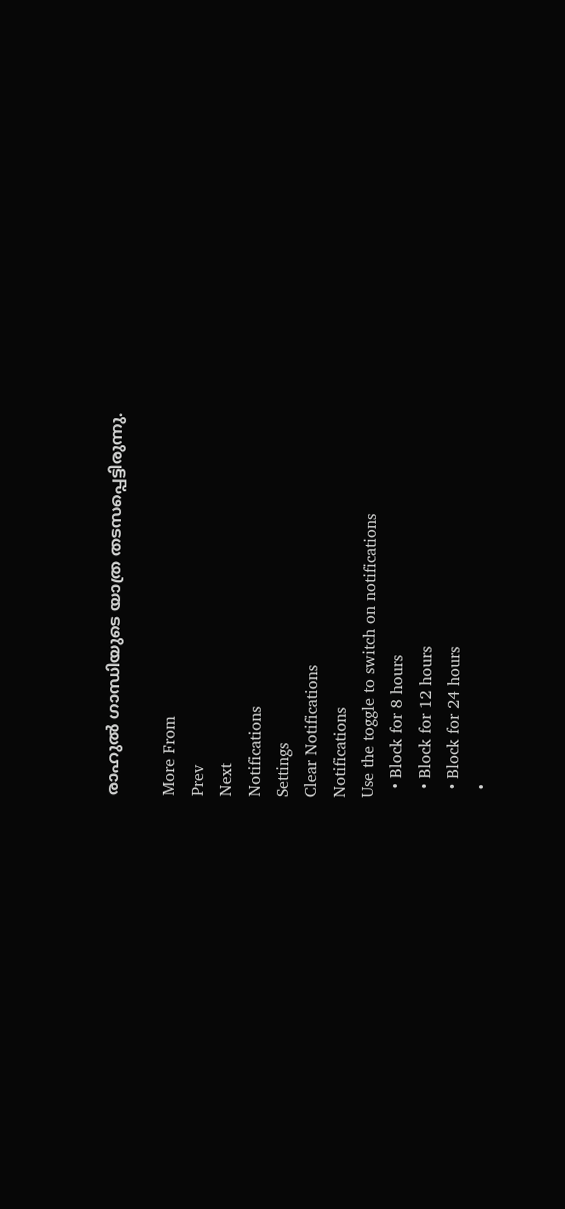രാഹുല്‍ ഗാന്ധിയുടെ യാത്ര തടസപ്പെട്ടിരുന്നു.

More From
Prev
Next
Notifications
Settings
Clear Notifications
Notifications
Use the toggle to switch on notifications
  • Block for 8 hours
  • Block for 12 hours
  • Block for 24 hours
  •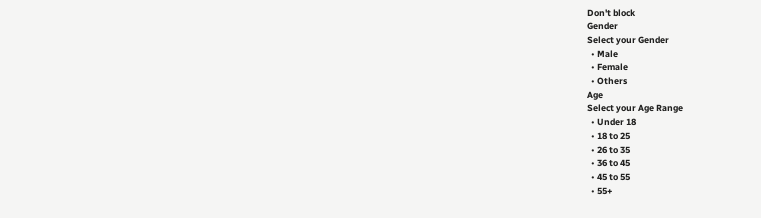Don't block
Gender
Select your Gender
  • Male
  • Female
  • Others
Age
Select your Age Range
  • Under 18
  • 18 to 25
  • 26 to 35
  • 36 to 45
  • 45 to 55
  • 55+